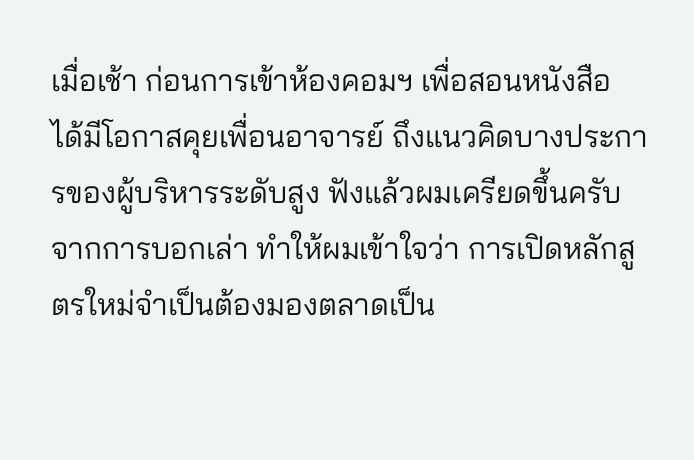เมื่อเช้า ก่อนการเข้าห้องคอมฯ เพื่อสอนหนังสือ ได้มีโอกาสคุยเพื่อนอาจารย์ ถึงแนวคิดบางประการของผู้บริหารระดับสูง ฟังแล้วผมเครียดขึ้นครับ จากการบอกเล่า ทำให้ผมเข้าใจว่า การเปิดหลักสูตรใหม่จำเป็นต้องมองตลาดเป็น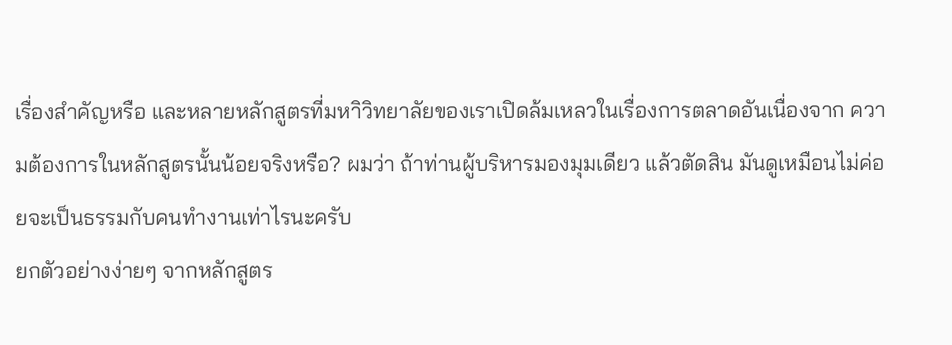เรื่องสำคัญหรือ และหลายหลักสูตรที่มหาิวิทยาลัยของเราเปิดล้มเหลวในเรื่องการตลาดอันเนื่องจาก ความต้องการในหลักสูตรนั้นน้อยจริงหรือ? ผมว่า ถ้าท่านผู้บริหารมองมุมเดียว แล้วตัดสิน มันดูเหมือนไม่ค่อยจะเป็นธรรมกับคนทำงานเท่าไรนะครับ
ยกตัวอย่างง่ายๆ จากหลักสูตร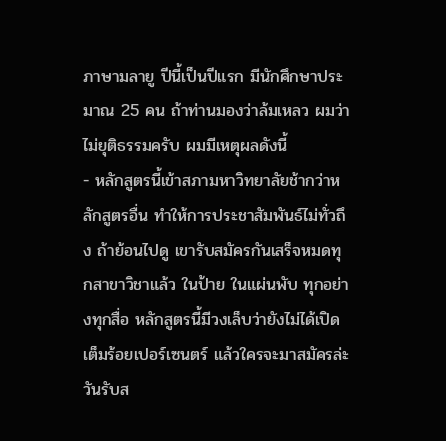ภาษามลายู ปีนี้เป็นปีแรก มีนักศึกษาประมาณ 25 คน ถ้าท่านมองว่าล้มเหลว ผมว่าไม่ยุติธรรมครับ ผมมีเหตุผลดังนี้
- หลักสูตรนี้เข้าสภามหาวิทยาลัยช้ากว่าหลักสูตรอื่น ทำให้การประชาสัมพันธ์ไม่ทั่วถึง ถ้าย้อนไปดู เขารับสมัครกันเสร็จหมดทุกสาขาวิชาแล้ว ในป้าย ในแผ่นพับ ทุกอย่างทุกสื่อ หลักสูตรนี้มีวงเล็บว่ายังไม่ได้เปิดเต็มร้อยเปอร์เซนตร์ แล้วใครจะมาสมัครล่ะ วันรับส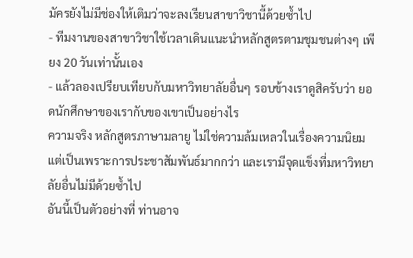มัครยังไม่มีช่องให้เติมว่าจะลงเรียนสาขาวิชานี้ด้วยซ้ำไป
- ทีมงานของสาขาวิชาใช้เวลาเดินแนะนำหลักสูตรตามชุมชนต่างๆ เพียง 20 วันเท่านั้นเอง
- แล้วลองเปรียบเทียบกับมหาวิทยาลัยอื่นๆ รอบข้างเราดูสิครับว่า ยอดนักศึกษาของเรากับของเขาเป็นอย่างไร
ความจริง หลักสูตรภาษามลายู ไม่ใช่ความล้มเหลวในเรื่องความนิยม แต่เป็นเพราะการประชาสัมพันธ์มากกว่า และเรามีจุดแข็งที่มหาวิทยาลัยอื่นไม่มีด้วยซ้ำไป
อันนี้เป็นตัวอย่างที่ ท่านอาจ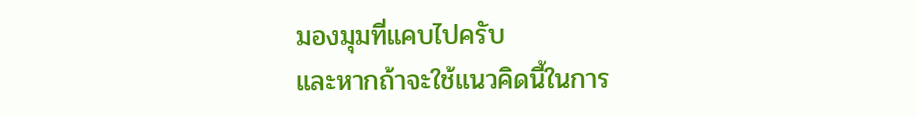มองมุมที่แคบไปครับ
และหากถ้าจะใช้แนวคิดนี้ในการ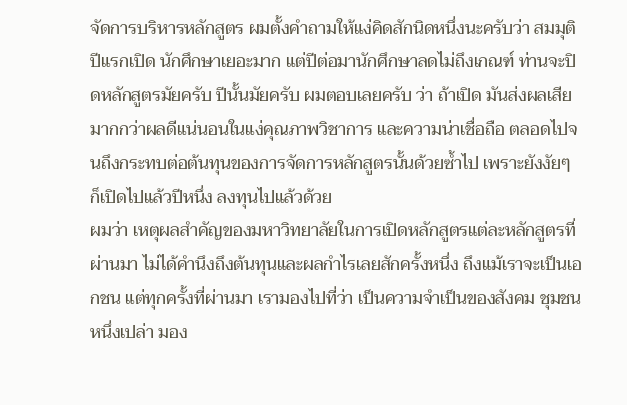จัดการบริหารหลักสูตร ผมตั้งคำถามให้แง่คิดสักนิดหนึ่งนะครับว่า สมมุติปีแรกเปิด นักศึกษาเยอะมาก แต่ปีต่อมานักศึกษาลดไม่ถึงเกณฑ์ ท่านจะปิดหลักสูตรมัยครับ ปีนั้นมัยครับ ผมตอบเลยครับ ว่า ถ้าเปิด มันส่งผลเสียมากกว่าผลดีแน่นอนในแง่คุณภาพวิชาการ และความน่าเชื่อถือ ตลอดไปจนถึงกระทบต่อต้นทุนของการจัดการหลักสูตรนั้นด้วยซ้ำไป เพราะยังงัยๆ ก็เปิดไปแล้วปีหนึ่ง ลงทุนไปแล้วด้วย
ผมว่า เหตุผลสำคัญของมหาวิทยาลัยในการเปิดหลักสูตรแต่ละหลักสูตรที่ผ่านมา ไม่ได้คำนึงถึงต้นทุนและผลกำไรเลยสักครั้งหนึ่ง ถึงแม้เราจะเป็นเอกชน แต่ทุกครั้งที่ผ่านมา เรามองไปที่ว่า เป็นความจำเป็นของสังคม ชุมชนหนึ่งเปล่า มอง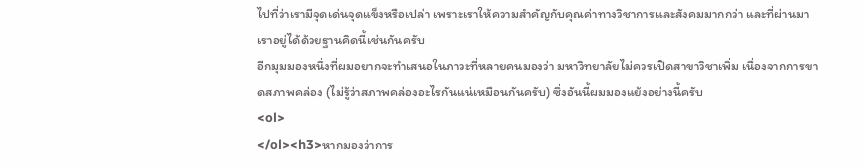ไปที่ว่าเรามีจุดเด่นจุดแข็งหรือเปล่า เพราะเราให้ความสำคัญกับคุณค่าทางวิชาการและสังคมมากกว่า และที่ผ่านมาเราอยู่ได้ด้วยฐานคิดนี้เช่นกันครับ
อีกมุมมองหนึ่งที่ผมอยากจะทำเสนอในภาวะที่หลายคนมองว่า มหาวิทยาลัยไม่ควรเปิดสาขาวิชาเพิ่ม เนื่องจากการขาดสภาพคล่อง (ไม่รู้ว่าสภาพคล่องอะไรกันแน่เหมือนกันครับ) ซึ่งอันนี้ผมมองแย้งอย่างนี้ครับ
<ol>
</ol><h3>หากมองว่าการ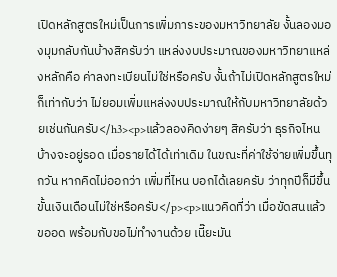เปิดหลักสูตรใหม่เป็นการเพิ่มภาระของมหาวิทยาลัย งั้นลองมองมุมกลับกันบ้างสิครับว่า แหล่งงบประมาณของมหาวิทยาแหล่งหลักคือ ค่าลงทะเบียนไม่ใช่หรือครับ งั้นถ้าไม่เปิดหลักสูตรใหม่ก็เท่ากับว่า ไม่ยอมเพิ่มแหล่งงบประมาณให้กับมหาวิทยาลัยด้วยเช่นกันครับ</h3><p>แล้วลองคิดง่ายๆ สิครับว่า ธุรกิจไหนบ้างจะอยู่รอด เมื่อรายได้ได้เท่าเดิม ในขณะที่ค่าใช้จ่ายเพิ่มขึ้นทุกวัน หากคิดไม่ออกว่า เพิ่มที่ไหน บอกได้เลยครับ ว่าทุกปีก็มีขึ้นขั้นเงินเดือนไม่ใช่หรือครับ</p><p>แนวคิดที่ว่า เมื่อขัดสนแล้ว ขออด พร้อมกับขอไม่ทำงานด้วย เนี๊ยะมัน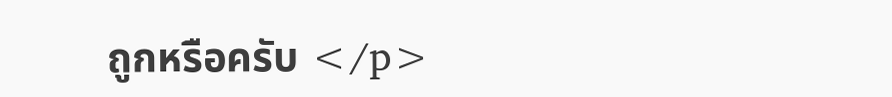ถูกหรือครับ </p>